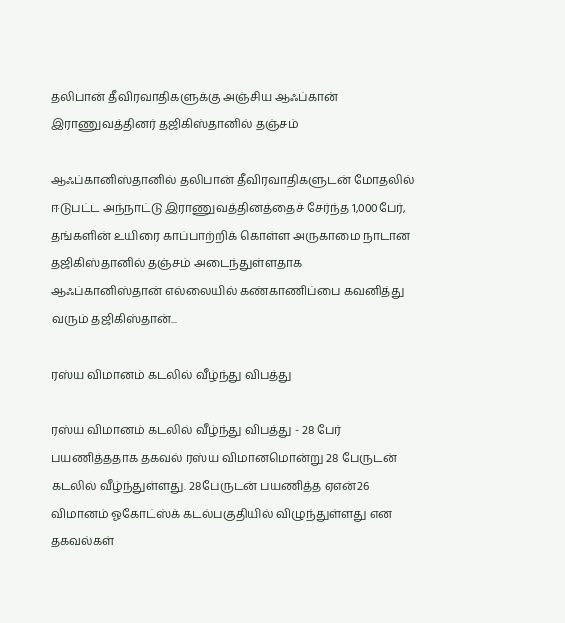தலிபான் தீவிரவாதிகளுக்கு அஞ்சிய ஆஃப்கான் இராணுவத்தினர் தஜிகிஸ்தானில் தஞ்சம்

ஆஃப்கானிஸ்தானில் தலிபான் தீவிரவாதிகளுடன் மோதலில் ஈடுபட்ட அந்நாட்டு இராணுவத்தினத்தைச் சேர்ந்த 1,000பேர், தங்களின் உயிரை காப்பாற்றிக் கொள்ள அருகாமை நாடான தஜிகிஸ்தானில் தஞ்சம் அடைந்துள்ளதாக ஆஃப்கானிஸ்தான் எல்லையில் கண்காணிப்பை கவனித்து வரும் தஜிகிஸ்தான்...

ரஸ்ய விமானம் கடலில் வீழ்ந்து விபத்து

ரஸ்ய விமானம் கடலில் வீழ்ந்து விபத்து - 28 பேர் பயணித்ததாக தகவல் ரஸ்ய விமானமொன்று 28 பேருடன் கடலில் வீழ்ந்துள்ளது. 28பேருடன் பயணித்த ஏஎன்26 விமானம் ஓகோட்ஸ்க் கடல்பகுதியில் விழுந்துள்ளது என தகவல்கள்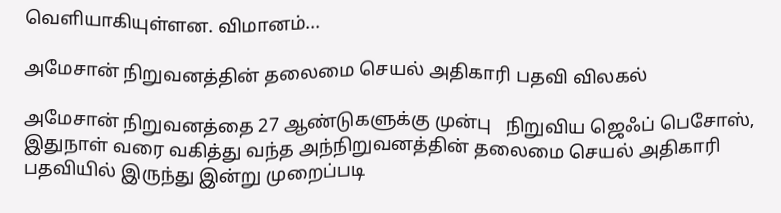வெளியாகியுள்ளன. விமானம்...

அமேசான் நிறுவனத்தின் தலைமை செயல் அதிகாரி பதவி விலகல்

அமேசான் நிறுவனத்தை 27 ஆண்டுகளுக்கு முன்பு   நிறுவிய ஜெஃப் பெசோஸ், இதுநாள் வரை வகித்து வந்த அந்நிறுவனத்தின் தலைமை செயல் அதிகாரி பதவியில் இருந்து இன்று முறைப்படி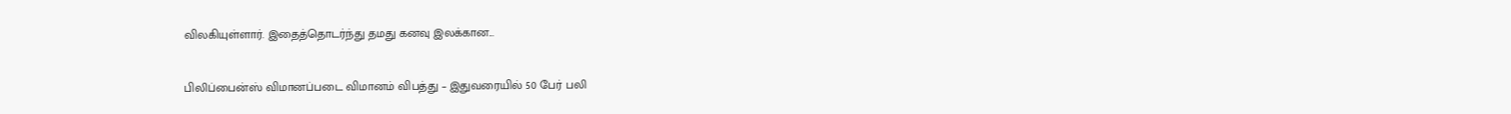விலகியுள்ளார். இதைத்தொடர்ந்து தமது கனவு இலக்கான...

பிலிப்பைன்ஸ் விமானப்படை விமானம் விபத்து – இதுவரையில் 50 பேர் பலி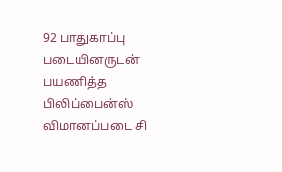92 பாதுகாப்பு படையினருடன் பயணித்த  பிலிப்பைன்ஸ் விமானப்படை சி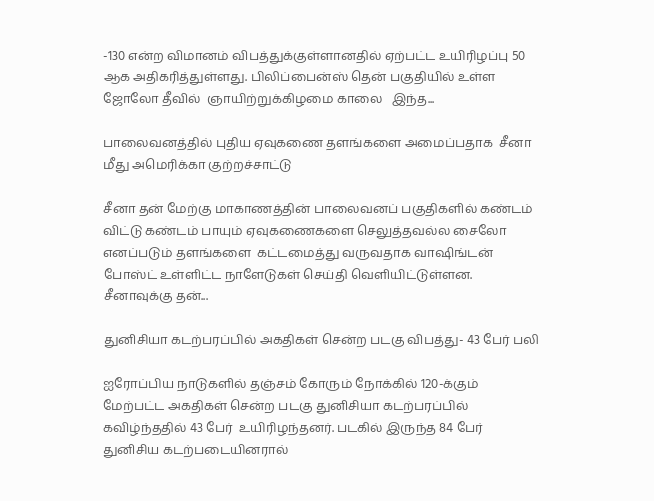-130 என்ற விமானம் விபத்துக்குள்ளானதில் ஏற்பட்ட உயிரிழப்பு 50 ஆக அதிகரித்துள்ளது. பிலிப்பைன்ஸ் தென் பகுதியில் உள்ள ஜோலோ தீவில்  ஞாயிற்றுக்கிழமை காலை   இந்த...

பாலைவனத்தில் புதிய ஏவுகணை தளங்களை அமைப்பதாக  சீனா மீது அமெரிக்கா குற்றச்சாட்டு

சீனா தன் மேற்கு மாகாணத்தின் பாலைவனப் பகுதிகளில் கண்டம் விட்டு கண்டம் பாயும் ஏவுகணைகளை செலுத்தவல்ல சைலோ எனப்படும் தளங்களை  கட்டமைத்து வருவதாக வாஷிங்டன் போஸ்ட் உள்ளிட்ட நாளேடுகள் செய்தி வெளியிட்டுள்ளன. சீனாவுக்கு தன்...

துனிசியா கடற்பரப்பில் அகதிகள் சென்ற படகு விபத்து- 43 பேர் பலி

ஐரோப்பிய நாடுகளில் தஞ்சம் கோரும் நோக்கில் 120-க்கும் மேற்பட்ட அகதிகள் சென்ற படகு துனிசியா கடற்பரப்பில் கவிழ்ந்ததில் 43 பேர்  உயிரிழந்தனர். படகில் இருந்த 84 பேர் துனிசிய கடற்படையினரால்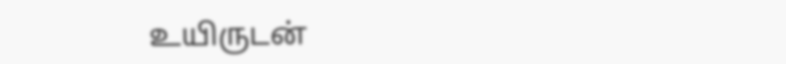உயிருடன்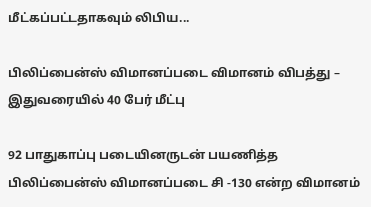மீட்கப்பட்டதாகவும் லிபிய...

பிலிப்பைன்ஸ் விமானப்படை விமானம் விபத்து – இதுவரையில் 40 பேர் மீட்பு

92 பாதுகாப்பு படையினருடன் பயணித்த  பிலிப்பைன்ஸ் விமானப்படை சி -130 என்ற விமானம்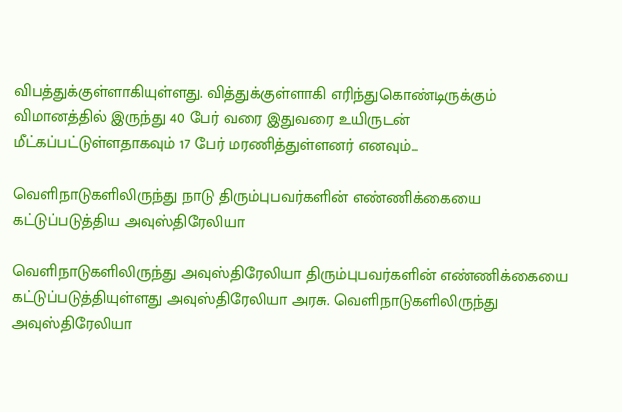விபத்துக்குள்ளாகியுள்ளது. வித்துக்குள்ளாகி எரிந்துகொண்டிருக்கும் விமானத்தில் இருந்து 40 பேர் வரை இதுவரை உயிருடன் மீட்கப்பட்டுள்ளதாகவும் 17 பேர் மரணித்துள்ளனர் எனவும்...

வெளிநாடுகளிலிருந்து நாடு திரும்புபவர்களின் எண்ணிக்கையை கட்டுப்படுத்திய அவுஸ்திரேலியா

வெளிநாடுகளிலிருந்து அவுஸ்திரேலியா திரும்புபவர்களின் எண்ணிக்கையை கட்டுப்படுத்தியுள்ளது அவுஸ்திரேலியா அரசு. வெளிநாடுகளிலிருந்து அவுஸ்திரேலியா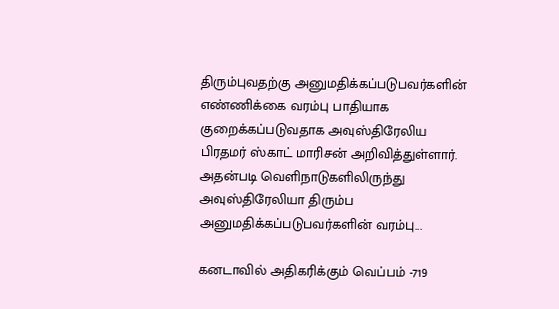திரும்புவதற்கு அனுமதிக்கப்படுபவர்களின் எண்ணிக்கை வரம்பு பாதியாக குறைக்கப்படுவதாக அவுஸ்திரேலிய பிரதமர் ஸ்காட் மாரிசன் அறிவித்துள்ளார். அதன்படி வெளிநாடுகளிலிருந்து அவுஸ்திரேலியா திரும்ப அனுமதிக்கப்படுபவர்களின் வரம்பு...

கனடாவில் அதிகரிக்கும் வெப்பம் -719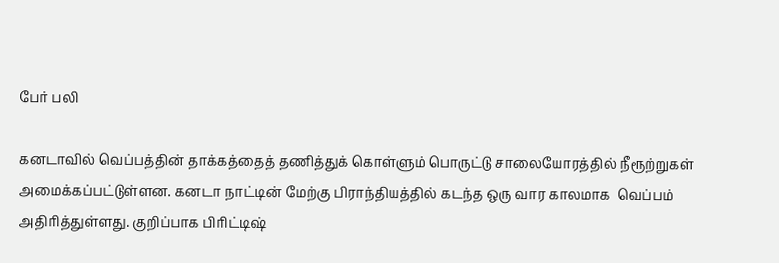பேர் பலி

கனடாவில் வெப்பத்தின் தாக்கத்தைத் தணித்துக் கொள்ளும் பொருட்டு சாலையோரத்தில் நீரூற்றுகள் அமைக்கப்பட்டுள்ளன. கனடா நாட்டின் மேற்கு பிராந்தியத்தில் கடந்த ஒரு வார காலமாக  வெப்பம் அதிரித்துள்ளது. குறிப்பாக பிரிட்டிஷ்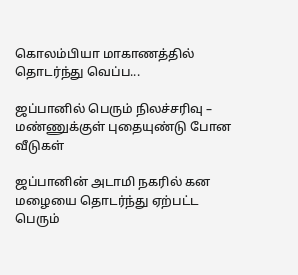கொலம்பியா மாகாணத்தில் தொடர்ந்து வெப்ப...

ஜப்பானில் பெரும் நிலச்சரிவு – மண்ணுக்குள் புதையுண்டு போன வீடுகள்

ஜப்பானின் அடாமி நகரில் கன மழையை தொடர்ந்து ஏற்பட்ட பெரும்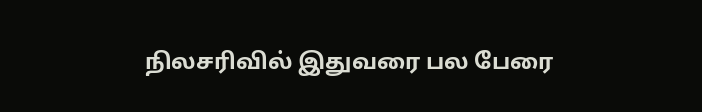நிலசரிவில் இதுவரை பல பேரை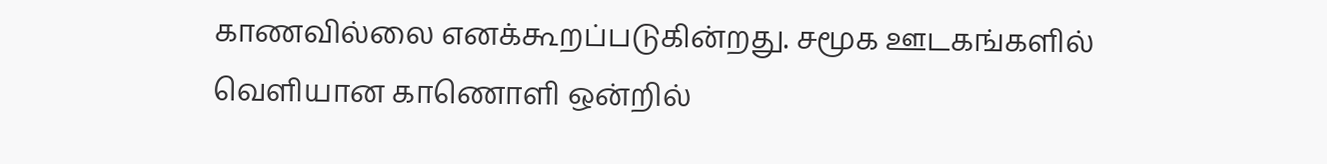காணவில்லை எனக்கூறப்படுகின்றது. சமூக ஊடகங்களில் வெளியான காணொளி ஒன்றில்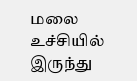மலை உச்சியில் இருந்து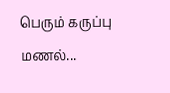பெரும் கருப்பு மணல்...